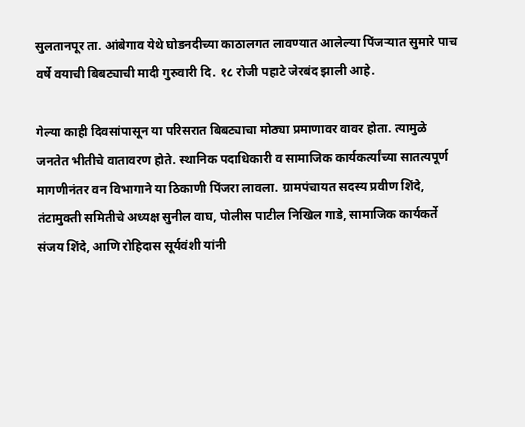सुलतानपूर ता. आंबेगाव येथे घोडनदीच्या काठालगत लावण्यात आलेल्या पिंजऱ्यात सुमारे पाच वर्षे वयाची बिबट्याची मादी गुरुवारी दि. १८ रोजी पहाटे जेरबंद झाली आहे.

गेल्या काही दिवसांपासून या परिसरात बिबट्याचा मोठ्या प्रमाणावर वावर होता. त्यामुळे जनतेत भीतीचे वातावरण होते. स्थानिक पदाधिकारी व सामाजिक कार्यकर्त्यांच्या सातत्यपूर्ण मागणीनंतर वन विभागाने या ठिकाणी पिंजरा लावला. ग्रामपंचायत सदस्य प्रवीण शिंदे, तंटामुक्ती समितीचे अध्यक्ष सुनील वाघ, पोलीस पाटील निखिल गाडे, सामाजिक कार्यकर्ते संजय शिंदे, आणि रोहिदास सूर्यवंशी यांनी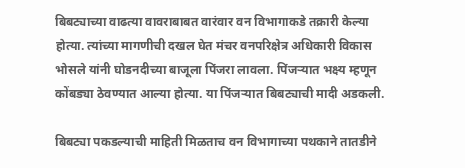बिबट्याच्या वाढत्या वावराबाबत वारंवार वन विभागाकडे तक्रारी केल्या होत्या. त्यांच्या मागणीची दखल घेत मंचर वनपरिक्षेत्र अधिकारी विकास भोसले यांनी घोडनदीच्या बाजूला पिंजरा लावला. पिंजऱ्यात भक्ष्य म्हणून कोंबड्या ठेवण्यात आल्या होत्या. या पिंजऱ्यात बिबट्याची मादी अडकली.

बिबट्या पकडल्याची माहिती मिळताच वन विभागाच्या पथकाने तातडीने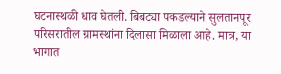घटनास्थळी धाव घेतली. बिबट्या पकडल्याने सुलतानपूर परिसरातील ग्रामस्थांना दिलासा मिळाला आहे. मात्र, या भागात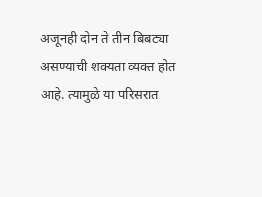अजूनही दोन ते तीन बिबट्या असण्याची शक्यता व्यक्त होत आहे. त्यामुळे या परिसरात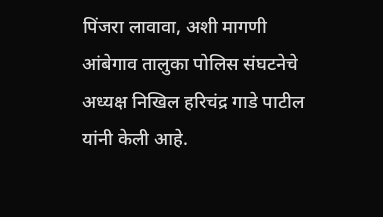पिंजरा लावावा, अशी मागणी आंबेगाव तालुका पोलिस संघटनेचे अध्यक्ष निखिल हरिचंद्र गाडे पाटील यांनी केली आहे.